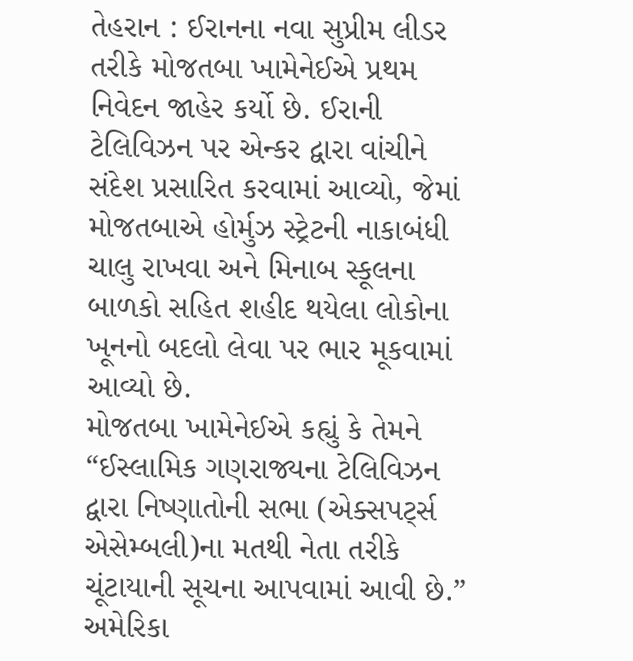તેહરાન : ઈરાનના નવા સુપ્રીમ લીડર તરીકે મોજતબા ખામેનેઈએ પ્રથમ નિવેદન જાહેર કર્યો છે. ઈરાની ટેલિવિઝન પર એન્કર દ્વારા વાંચીને સંદેશ પ્રસારિત કરવામાં આવ્યો, જેમાં મોજતબાએ હોર્મુઝ સ્ટ્રેટની નાકાબંધી ચાલુ રાખવા અને મિનાબ સ્કૂલના બાળકો સહિત શહીદ થયેલા લોકોના ખૂનનો બદલો લેવા પર ભાર મૂકવામાં આવ્યો છે.
મોજતબા ખામેનેઈએ કહ્યું કે તેમને “ઈસ્લામિક ગણરાજ્યના ટેલિવિઝન દ્વારા નિષ્ણાતોની સભા (એક્સપર્ટ્સ એસેમ્બલી)ના મતથી નેતા તરીકે ચૂંટાયાની સૂચના આપવામાં આવી છે.” અમેરિકા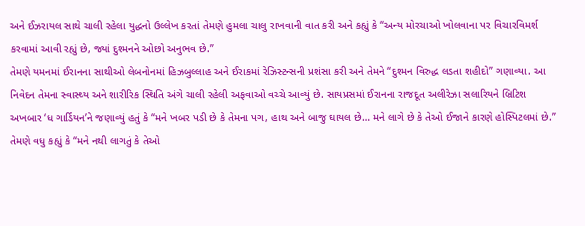અને ઈઝરાયલ સાથે ચાલી રહેલા યુદ્ધનો ઉલ્લેખ કરતાં તેમણે હુમલા ચાલુ રાખવાની વાત કરી અને કહ્યું કે “અન્ય મોરચાઓ ખોલવાના પર વિચારવિમર્શ કરવામાં આવી રહ્યું છે, જ્યાં દુશ્મનને ઓછો અનુભવ છે.”
તેમણે યમનમાં ઈરાનના સાથીઓ લેબનોનમાં હિઝબુલ્લાહ અને ઈરાકમાં રેઝિસ્ટન્સની પ્રશંસા કરી અને તેમને “દુશ્મન વિરુદ્ધ લડતા શહીદો” ગણાવ્યા. આ નિવેદન તેમના સ્વાસ્થ્ય અને શારીરિક સ્થિતિ અંગે ચાલી રહેલી અફવાઓ વચ્ચે આવ્યું છે. સાયપ્રસમાં ઈરાનના રાજદૂત અલીરેઝા સલારિયને બ્રિટિશ અખબાર ‘ધ ગાર્ડિયન’ને જણાવ્યું હતું કે “મને ખબર પડી છે કે તેમના પગ, હાથ અને બાજુ ઘાયલ છે… મને લાગે છે કે તેઓ ઈજાને કારણે હોસ્પિટલમાં છે.” તેમણે વધુ કહ્યું કે “મને નથી લાગતું કે તેઓ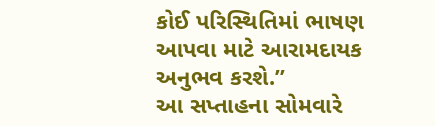કોઈ પરિસ્થિતિમાં ભાષણ આપવા માટે આરામદાયક અનુભવ કરશે.”
આ સપ્તાહના સોમવારે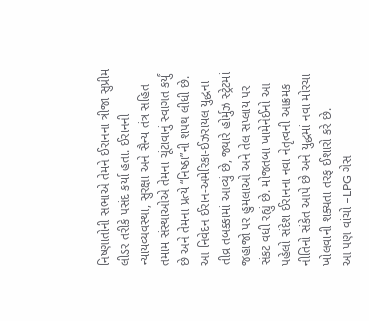નિષ્ણાતોની સભાએ તેમને ઈરાનના ત્રીજા સુપ્રીમ લીડર તરીકે પસંદ કર્યા હતા. ઈરાનની ન્યાયવ્યવસ્થા, સુરક્ષા અને સૈન્ય તંત્ર સહિત તમામ સંસ્થાઓએ તેમના ચૂંટાવાનું સ્વાગત કર્યું છે અને તેમના પ્રત્યે “નિષ્ઠા”ની શપથ લીધી છે.
આ નિવેદન ઈરાન-અમેરિકા-ઈઝરાયલ યુદ્ધના તીવ્ર તબક્કામાં આવ્યું છે, જ્યારે હોર્મુઝ સ્ટ્રેટમાં જહાજો પર હુમલાઓ અને તેલ સપ્લાય પર સંકટ વધી રહ્યું છે. મોજતબા ખામેનેઈનો આ પહેલો સંદેશ ઈરાનના નવા નેતૃત્વની આક્રમક નીતિનો સંકેત આપે છે અને યુદ્ધમાં નવા મોરચા ખોલવાની શક્યતા તરફ ઈશારો કરે છે.
આ પણ વાંચો –LPG ગેસ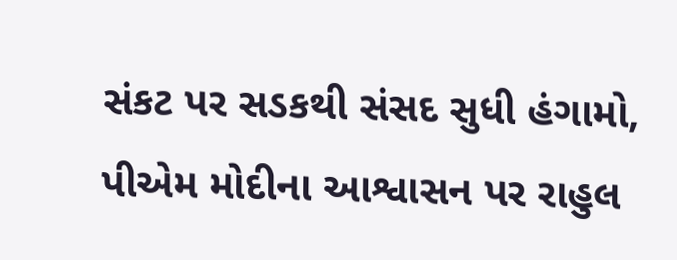સંકટ પર સડકથી સંસદ સુધી હંગામો, પીએમ મોદીના આશ્વાસન પર રાહુલ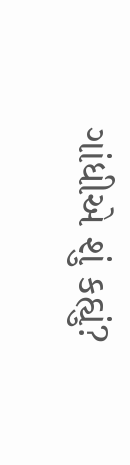ગાંધીએ શું કહ્યું?